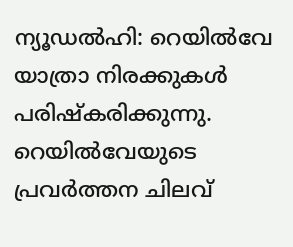ന്യൂഡൽഹി: റെയിൽവേ യാത്രാ നിരക്കുകൾ പരിഷ്കരിക്കുന്നു. റെയിൽവേയുടെ പ്രവർത്തന ചിലവ്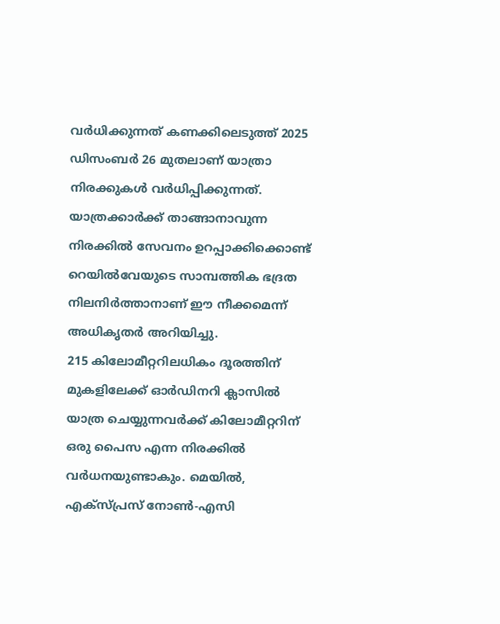വർധിക്കുന്നത് കണക്കിലെടുത്ത് 2025 ഡിസംബർ 26 മുതലാണ് യാത്രാ നിരക്കുകൾ വർധിപ്പിക്കുന്നത്. യാത്രക്കാർക്ക് താങ്ങാനാവുന്ന നിരക്കിൽ സേവനം ഉറപ്പാക്കിക്കൊണ്ട് റെയിൽവേയുടെ സാമ്പത്തിക ഭദ്രത നിലനിർത്താനാണ് ഈ നീക്കമെന്ന് അധികൃതർ അറിയിച്ചു.
215 കിലോമീറ്ററിലധികം ദൂരത്തിന് മുകളിലേക്ക് ഓർഡിനറി ക്ലാസിൽ യാത്ര ചെയ്യുന്നവർക്ക് കിലോമീറ്ററിന് ഒരു പൈസ എന്ന നിരക്കിൽ വർധനയുണ്ടാകും. മെയിൽ, എക്സ്പ്രസ് നോൺ-എസി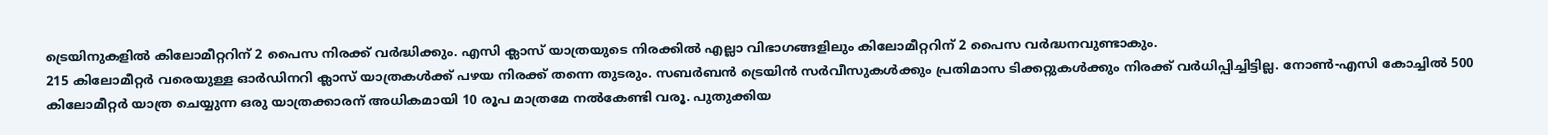ട്രെയിനുകളിൽ കിലോമീറ്ററിന് 2 പൈസ നിരക്ക് വർദ്ധിക്കും. എസി ക്ലാസ് യാത്രയുടെ നിരക്കിൽ എല്ലാ വിഭാഗങ്ങളിലും കിലോമീറ്ററിന് 2 പൈസ വർദ്ധനവുണ്ടാകും.
215 കിലോമീറ്റർ വരെയുള്ള ഓർഡിനറി ക്ലാസ് യാത്രകൾക്ക് പഴയ നിരക്ക് തന്നെ തുടരും. സബർബൻ ട്രെയിൻ സർവീസുകൾക്കും പ്രതിമാസ ടിക്കറ്റുകൾക്കും നിരക്ക് വർധിപ്പിച്ചിട്ടില്ല. നോൺ-എസി കോച്ചിൽ 500 കിലോമീറ്റർ യാത്ര ചെയ്യുന്ന ഒരു യാത്രക്കാരന് അധികമായി 10 രൂപ മാത്രമേ നൽകേണ്ടി വരൂ. പുതുക്കിയ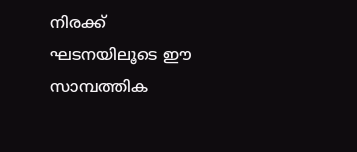നിരക്ക് ഘടനയിലൂടെ ഈ സാമ്പത്തിക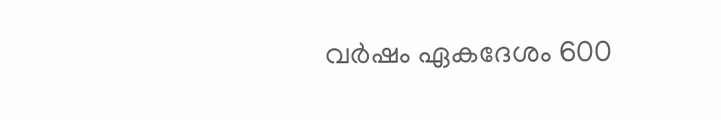വർഷം ഏകദേശം 600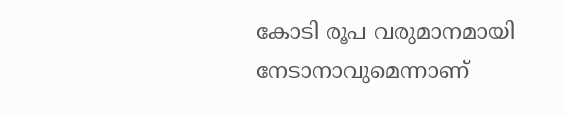കോടി രൂപ വരുമാനമായി നേടാനാവുമെന്നാണ്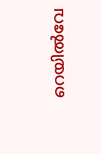റെയിൽവേ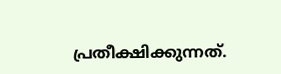പ്രതീക്ഷിക്കുന്നത്.